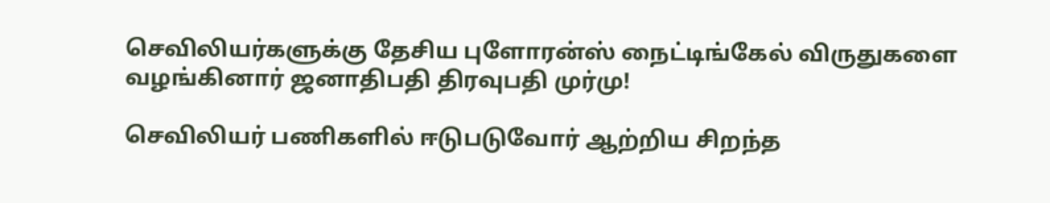செவிலியர்களுக்கு தேசிய புளோரன்ஸ் நைட்டிங்கேல் விருதுகளை வழங்கினார் ஜனாதிபதி திரவுபதி முர்மு!

செவிலியர் பணிகளில் ஈடுபடுவோர் ஆற்றிய சிறந்த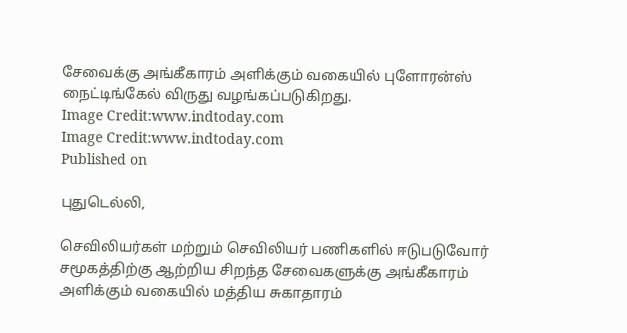சேவைக்கு அங்கீகாரம் அளிக்கும் வகையில் புளோரன்ஸ் நைட்டிங்கேல் விருது வழங்கப்படுகிறது.
Image Credit:www.indtoday.com
Image Credit:www.indtoday.com
Published on

புதுடெல்லி,

செவிலியர்கள் மற்றும் செவிலியர் பணிகளில் ஈடுபடுவோர் சமூகத்திற்கு ஆற்றிய சிறந்த சேவைகளுக்கு அங்கீகாரம் அளிக்கும் வகையில் மத்திய சுகாதாரம்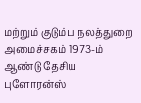மற்றும் குடும்ப நலத்துறை அமைச்சகம் 1973-ம் ஆண்டு தேசிய புளோரன்ஸ்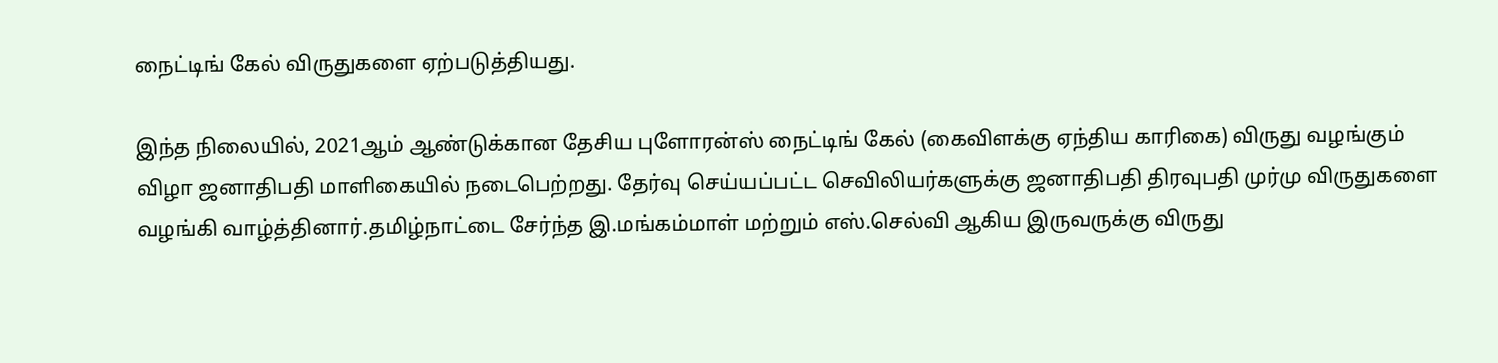நைட்டிங் கேல் விருதுகளை ஏற்படுத்தியது.

இந்த நிலையில், 2021ஆம் ஆண்டுக்கான தேசிய புளோரன்ஸ் நைட்டிங் கேல் (கைவிளக்கு ஏந்திய காரிகை) விருது வழங்கும் விழா ஜனாதிபதி மாளிகையில் நடைபெற்றது. தேர்வு செய்யப்பட்ட செவிலியர்களுக்கு ஜனாதிபதி திரவுபதி முர்மு விருதுகளை வழங்கி வாழ்த்தினார்.தமிழ்நாட்டை சேர்ந்த இ.மங்கம்மாள் மற்றும் எஸ்.செல்வி ஆகிய இருவருக்கு விருது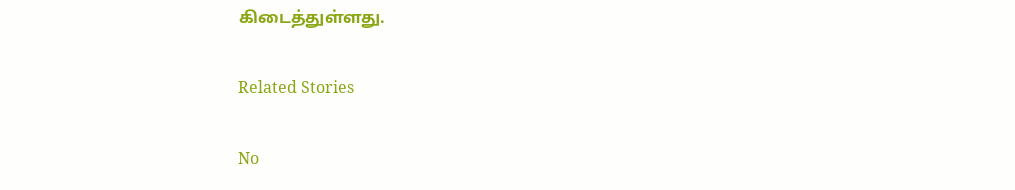கிடைத்துள்ளது.

Related Stories

No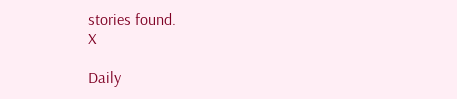stories found.
X

Daily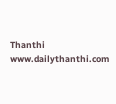Thanthi
www.dailythanthi.com